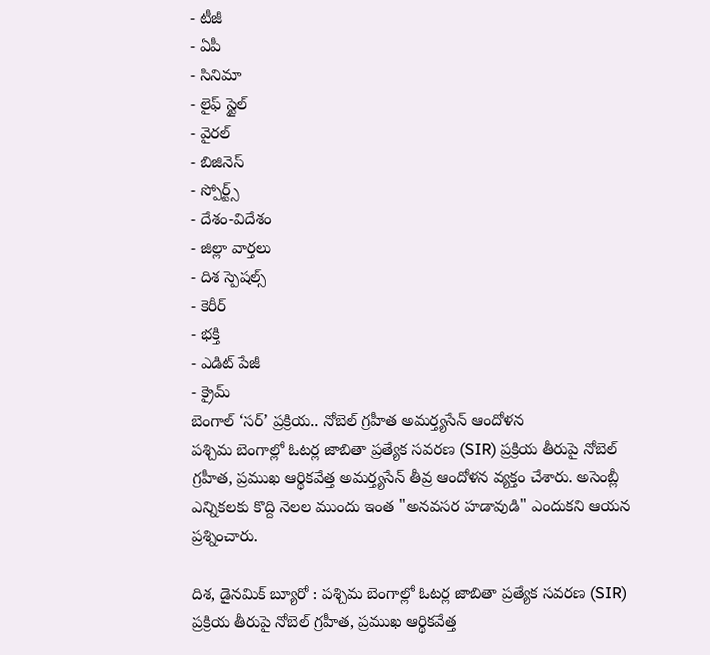- టీజీ
- ఏపీ
- సినిమా
- లైఫ్ స్టైల్
- వైరల్
- బిజినెస్
- స్పోర్ట్స్
- దేశం-విదేశం
- జిల్లా వార్తలు
- దిశ స్పెషల్స్
- కెరీర్
- భక్తి
- ఎడిట్ పేజీ
- క్రైమ్
బెంగాల్ ‘సర్’ ప్రక్రియ.. నోబెల్ గ్రహీత అమర్త్యసేన్ ఆందోళన
పశ్చిమ బెంగాల్లో ఓటర్ల జాబితా ప్రత్యేక సవరణ (SIR) ప్రక్రియ తీరుపై నోబెల్ గ్రహీత, ప్రముఖ ఆర్థికవేత్త అమర్త్యసేన్ తీవ్ర ఆందోళన వ్యక్తం చేశారు. అసెంబ్లీ ఎన్నికలకు కొద్ది నెలల ముందు ఇంత "అనవసర హడావుడి" ఎందుకని ఆయన ప్రశ్నించారు.

దిశ, డైనమిక్ బ్యూరో : పశ్చిమ బెంగాల్లో ఓటర్ల జాబితా ప్రత్యేక సవరణ (SIR) ప్రక్రియ తీరుపై నోబెల్ గ్రహీత, ప్రముఖ ఆర్థికవేత్త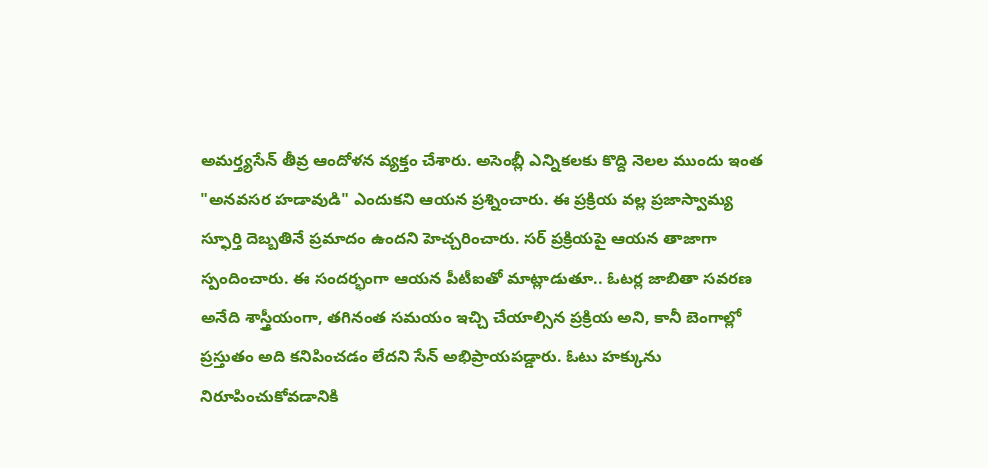అమర్త్యసేన్ తీవ్ర ఆందోళన వ్యక్తం చేశారు. అసెంబ్లీ ఎన్నికలకు కొద్ది నెలల ముందు ఇంత "అనవసర హడావుడి" ఎందుకని ఆయన ప్రశ్నించారు. ఈ ప్రక్రియ వల్ల ప్రజాస్వామ్య స్ఫూర్తి దెబ్బతినే ప్రమాదం ఉందని హెచ్చరించారు. సర్ ప్రక్రియపై ఆయన తాజాగా స్పందించారు. ఈ సందర్భంగా ఆయన పీటీఐతో మాట్లాడుతూ.. ఓటర్ల జాబితా సవరణ అనేది శాస్త్రీయంగా, తగినంత సమయం ఇచ్చి చేయాల్సిన ప్రక్రియ అని, కానీ బెంగాల్లో ప్రస్తుతం అది కనిపించడం లేదని సేన్ అభిప్రాయపడ్డారు. ఓటు హక్కును నిరూపించుకోవడానికి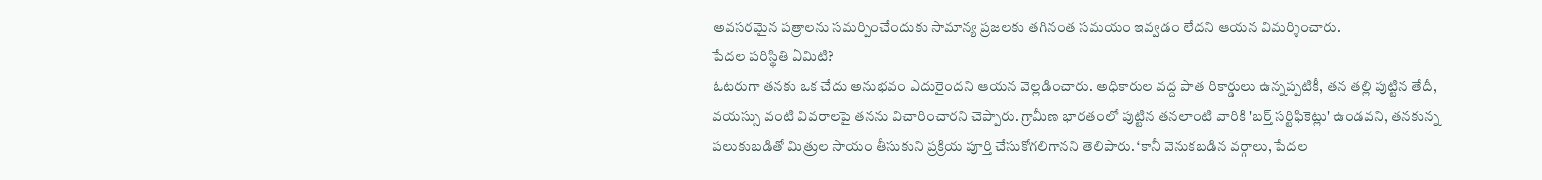అవసరమైన పత్రాలను సమర్పించేందుకు సామాన్య ప్రజలకు తగినంత సమయం ఇవ్వడం లేదని ఆయన విమర్శించారు.
పేదల పరిస్థితి ఏమిటి?
ఓటరుగా తనకు ఒక చేదు అనుభవం ఎదురైందని ఆయన వెల్లడించారు. అధికారుల వద్ద పాత రికార్డులు ఉన్నప్పటికీ, తన తల్లి పుట్టిన తేదీ, వయస్సు వంటి వివరాలపై తనను విచారించారని చెప్పారు. గ్రామీణ భారతంలో పుట్టిన తనలాంటి వారికి 'బర్త్ సర్టిఫికెట్లు' ఉండవని, తనకున్న పలుకుబడితో మిత్రుల సాయం తీసుకుని ప్రక్రియ పూర్తి చేసుకోగలిగానని తెలిపారు. ‘కానీ వెనుకబడిన వర్గాలు, పేదల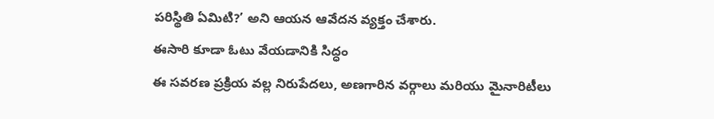పరిస్థితి ఏమిటి?’ అని ఆయన ఆవేదన వ్యక్తం చేశారు.
ఈసారి కూడా ఓటు వేయడానికి సిద్ధం
ఈ సవరణ ప్రక్రియ వల్ల నిరుపేదలు, అణగారిన వర్గాలు మరియు మైనారిటీలు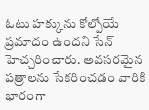ఓటు హక్కును కోల్పోయే ప్రమాదం ఉందని సేన్ హెచ్చరించారు. అవసరమైన పత్రాలను సేకరించడం వారికి భారంగా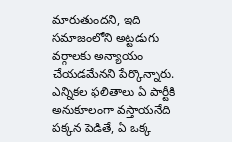మారుతుందని, ఇది సమాజంలోని అట్టడుగు వర్గాలకు అన్యాయం చేయడమేనని పేర్కొన్నారు. ఎన్నికల ఫలితాలు ఏ పార్టీకి అనుకూలంగా వస్తాయనేది పక్కన పెడితే, ఏ ఒక్క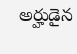అర్హుడైన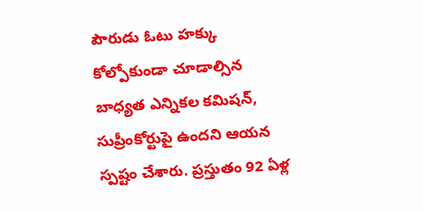పౌరుడు ఓటు హక్కు కోల్పోకుండా చూడాల్సిన బాధ్యత ఎన్నికల కమిషన్, సుప్రీంకోర్టుపై ఉందని ఆయన స్పష్టం చేశారు. ప్రస్తుతం 92 ఏళ్ల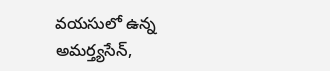వయసులో ఉన్న అమర్త్యసేన్,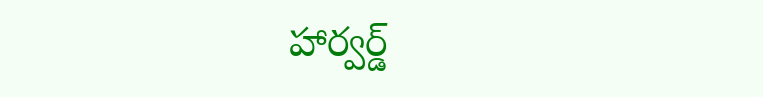హార్వర్డ్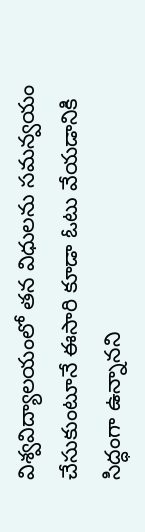విశ్వవిద్యాలయంలో తన విధులను సమన్వయం చేసుకుంటూనే ఈసారి కూడా ఓటు వేయడానికి సిద్ధంగా ఉన్నానని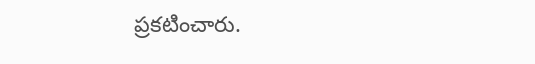ప్రకటించారు.